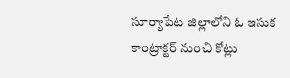సూర్యాపేట జిల్లాలోని ఓ ఇసుక కాంట్రాక్టర్ నుంచి కోట్లు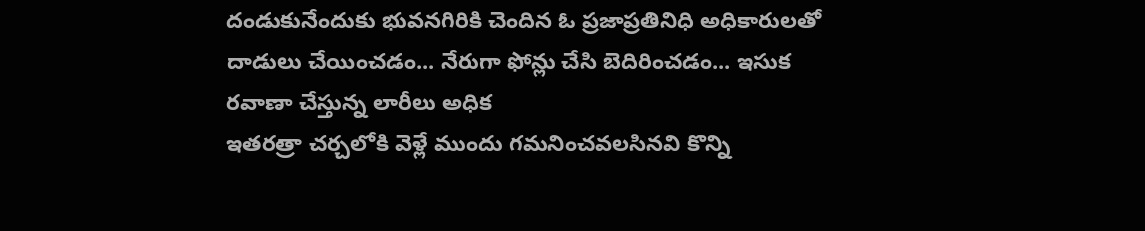దండుకునేందుకు భువనగిరికి చెందిన ఓ ప్రజాప్రతినిధి అధికారులతో దాడులు చేయించడం... నేరుగా ఫోన్లు చేసి బెదిరించడం... ఇసుక రవాణా చేస్తున్న లారీలు అధిక
ఇతరత్రా చర్చలోకి వెళ్లే ముందు గమనించవలసినవి కొన్ని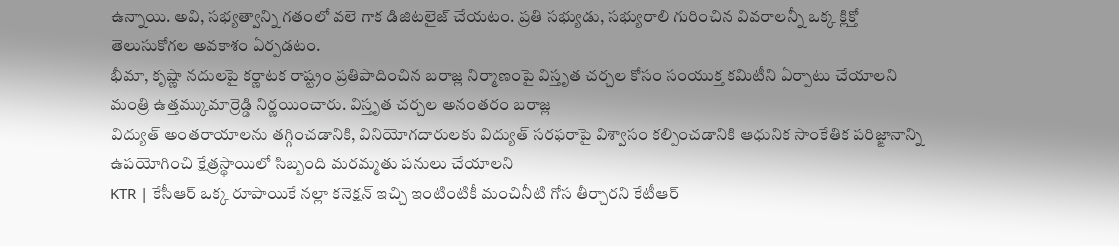ఉన్నాయి. అవి, సభ్యత్వాన్ని గతంలో వలె గాక డిజిటలైజ్ చేయటం. ప్రతి సభ్యుడు, సభ్యురాలి గురించిన వివరాలన్నీ ఒక్క క్లిక్తో తెలుసుకోగల అవకాశం ఏర్పడటం.
భీమా, కృష్ణా నదులపై కర్ణాటక రాష్ట్రం ప్రతిపాదించిన బరాజ్ల నిర్మాణంపై విస్తృత చర్చల కోసం సంయుక్త కమిటీని ఏర్పాటు చేయాలని మంత్రి ఉత్తమ్కుమార్రెడ్డి నిర్ణయించారు. విస్తృత చర్చల అనంతరం బరాజ్ల
విద్యుత్ అంతరాయాలను తగ్గించడానికి, వినియోగదారులకు విద్యుత్ సరఫరాపై విశ్వాసం కల్పించడానికి ఆధునిక సాంకేతిక పరిజ్ఙానాన్ని ఉపయోగించి క్షేత్రస్థాయిలో సిబ్బంది మరమ్మతు పనులు చేయాలని
KTR | కేసీఆర్ ఒక్క రూపాయికే నల్లా కనెక్షన్ ఇచ్చి ఇంటింటికీ మంచినీటి గోస తీర్చారని కేటీఆర్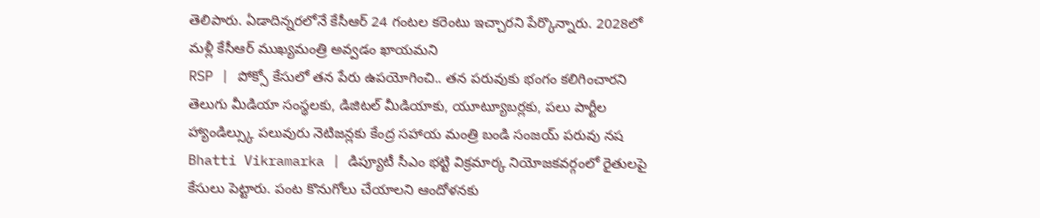తెలిపారు. ఏడాదిన్నరలోనే కేసీఆర్ 24 గంటల కరెంటు ఇచ్చారని పేర్కొన్నారు. 2028లో మళ్లీ కేసీఆర్ ముఖ్యమంత్రి అవ్వడం ఖాయమని
RSP | పోక్సో కేసులో తన పేరు ఉపయోగించి.. తన పరువుకు భంగం కలిగించారని తెలుగు మీడియా సంస్థలకు, డిజిటల్ మీడియాకు, యూట్యూబర్లకు, పలు పార్టీల హ్యాండిల్స్కు పలువురు నెటిజన్లకు కేంద్ర సహాయ మంత్రి బండి సంజయ్ పరువు నష
Bhatti Vikramarka | డిప్యూటీ సీఎం భట్టి విక్రమార్క నియోజకవర్గంలో రైతులపై కేసులు పెట్టారు. పంట కొనుగోలు చేయాలని ఆందోళనకు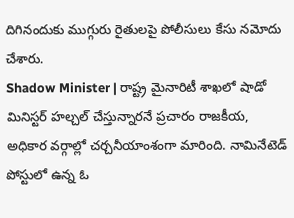దిగినందుకు ముగ్గురు రైతులపై పోలీసులు కేసు నమోదు చేశారు.
Shadow Minister | రాష్ట్ర మైనారిటీ శాఖలో షాడో మినిస్టర్ హల్చల్ చేస్తున్నారనే ప్రచారం రాజకీయ, అధికార వర్గాల్లో చర్చనీయాంశంగా మారింది. నామినేటెడ్ పోస్టులో ఉన్న ఓ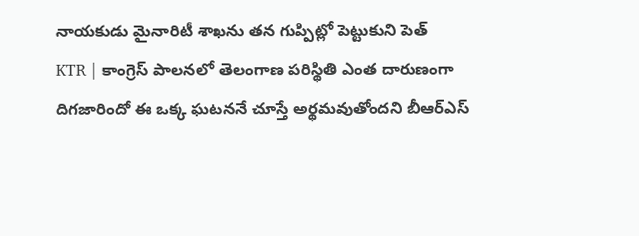నాయకుడు మైనారిటీ శాఖను తన గుప్పిట్లో పెట్టుకుని పెత్
KTR | కాంగ్రెస్ పాలనలో తెలంగాణ పరిస్థితి ఎంత దారుణంగా దిగజారిందో ఈ ఒక్క ఘటననే చూస్తే అర్థమవుతోందని బీఆర్ఎస్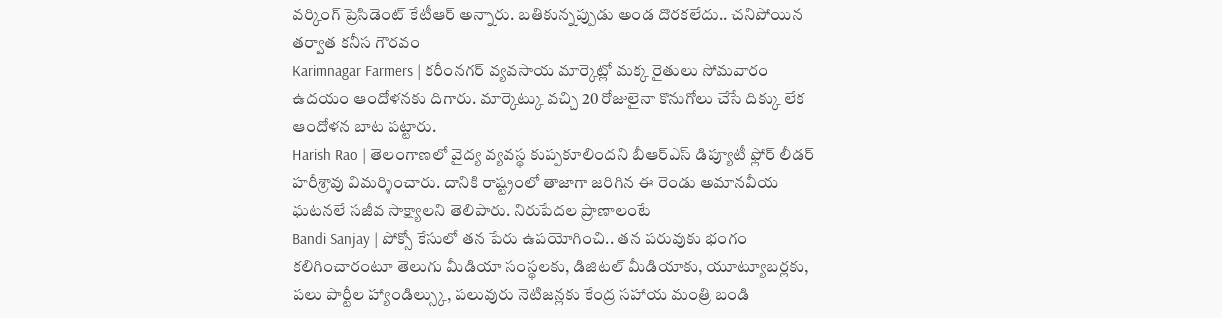వర్కింగ్ ప్రెసిడెంట్ కేటీఆర్ అన్నారు. బతికున్నప్పుడు అండ దొరకలేదు.. చనిపోయిన తర్వాత కనీస గౌరవం
Karimnagar Farmers | కరీంనగర్ వ్యవసాయ మార్కెట్లో మక్క రైతులు సోమవారం ఉదయం ఆందోళనకు దిగారు. మార్కెట్కు వచ్చి 20 రోజులైనా కొనుగోలు చేసే దిక్కు లేక ఆందోళన బాట పట్టారు.
Harish Rao | తెలంగాణలో వైద్య వ్యవస్థ కుప్పకూలిందని బీఆర్ఎస్ డిప్యూటీ ఫ్లోర్ లీడర్ హరీశ్రావు విమర్శించారు. దానికి రాష్ట్రంలో తాజాగా జరిగిన ఈ రెండు అమానవీయ ఘటనలే సజీవ సాక్ష్యాలని తెలిపారు. నిరుపేదల ప్రాణాలంటే
Bandi Sanjay | పోక్సో కేసులో తన పేరు ఉపయోగించి.. తన పరువుకు భంగం కలిగించారంటూ తెలుగు మీడియా సంస్థలకు, డిజిటల్ మీడియాకు, యూట్యూబర్లకు, పలు పార్టీల హ్యాండిల్స్కు, పలువురు నెటిజన్లకు కేంద్ర సహాయ మంత్రి బండి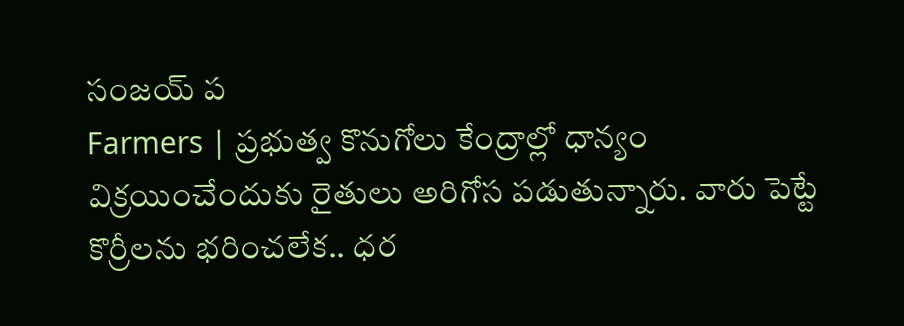సంజయ్ ప
Farmers | ప్రభుత్వ కొనుగోలు కేంద్రాల్లో ధాన్యం విక్రయించేందుకు రైతులు అరిగోస పడుతున్నారు. వారు పెట్టే కొర్రీలను భరించలేక.. ధర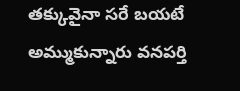తక్కువైనా సరే బయటే అమ్ముకున్నారు వనపర్తి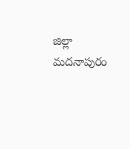జిల్లా మదనాపురం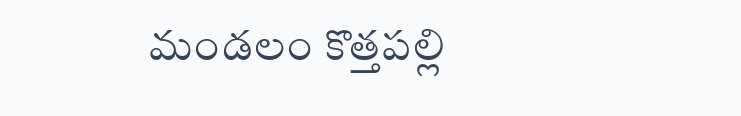మండలం కొత్తపల్లి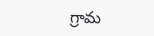గ్రామ